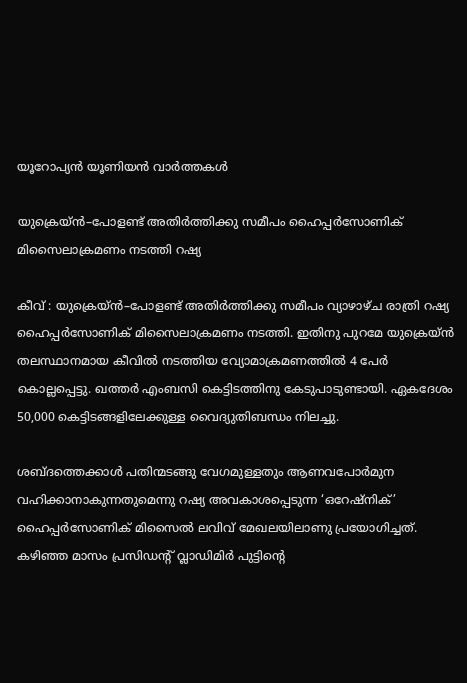യൂറോപ്യൻ യൂണിയൻ വാർത്തകൾ

യുക്രെയ്ൻ–പോളണ്ട് അതിർത്തിക്കു സമീപം ഹൈപ്പർസോണിക് മിസൈലാക്രമണം നടത്തി റഷ്യ

കീവ് : യുക്രെയ്ൻ–പോളണ്ട് അതിർത്തിക്കു സമീപം വ്യാഴാഴ്ച രാത്രി റഷ്യ ഹൈപ്പർസോണിക് മിസൈലാക്രമണം നടത്തി. ഇതിനു പുറമേ യുക്രെയ്ൻ തലസ്ഥാനമായ കീവിൽ നടത്തിയ വ്യോമാക്രമണത്തിൽ 4 പേർ കൊല്ലപ്പെട്ടു. ഖത്തർ എംബസി കെട്ടിടത്തിനു കേടുപാടുണ്ടായി. ഏകദേശം 50,000 കെട്ടിടങ്ങളിലേക്കുള്ള വൈദ്യുതിബന്ധം നിലച്ചു.

ശബ്ദത്തെക്കാൾ പതിന്മടങ്ങു വേഗമുള്ളതും ആണവപോർമുന വഹിക്കാനാകുന്നതുമെന്നു റഷ്യ അവകാശപ്പെടുന്ന ‘ഒറേഷ്നിക്’ ഹൈപ്പർസോണിക് മിസൈൽ ലവിവ് മേഖലയിലാണു പ്രയോഗിച്ചത്. കഴിഞ്ഞ മാസം പ്രസിഡന്റ് വ്ലാഡിമിർ പുട്ടിന്റെ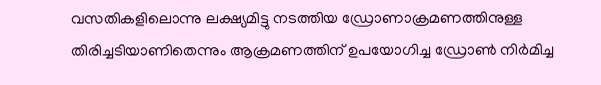വസതികളിലൊന്നു ലക്ഷ്യമിട്ടു നടത്തിയ ഡ്രോണാക്രമണത്തിനുള്ള തിരിച്ചടിയാണിതെന്നും ആക്രമണത്തിന് ഉപയോഗിച്ച ഡ്രോൺ നിർമിച്ച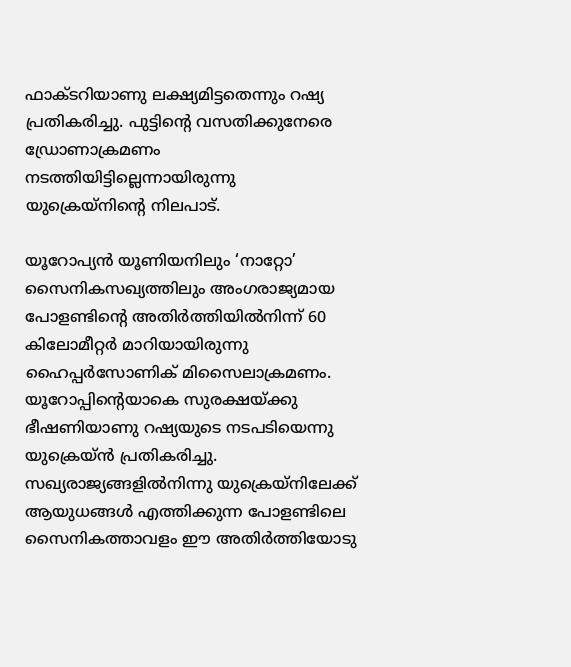ഫാക്ടറിയാണു ലക്ഷ്യമിട്ടതെന്നും റഷ്യ പ്രതികരിച്ചു. പുട്ടിന്റെ വസതിക്കുനേരെ ഡ്രോണാക്രമണം നടത്തിയിട്ടില്ലെന്നായിരുന്നു യുക്രെയ്നിന്റെ നിലപാട്.

യൂറോപ്യൻ യൂണിയനിലും ‘നാറ്റോ’ സൈനികസഖ്യത്തിലും അംഗരാജ്യമായ പോളണ്ടിന്റെ അതിർത്തിയിൽനിന്ന് 60 കിലോമീറ്റർ മാറിയായിരുന്നു ഹൈപ്പർസോണിക് മിസൈലാക്രമണം. യൂറോപ്പിന്റെയാകെ സുരക്ഷയ്ക്കു ഭീഷണിയാണു റഷ്യയുടെ നടപടിയെന്നു യുക്രെയ്ൻ പ്രതികരിച്ചു. സഖ്യരാജ്യങ്ങളിൽനിന്നു യുക്രെയ്നിലേക്ക് ആയുധങ്ങൾ എത്തിക്കുന്ന പോളണ്ടിലെ സൈനികത്താവളം ഈ അതിർത്തിയോടു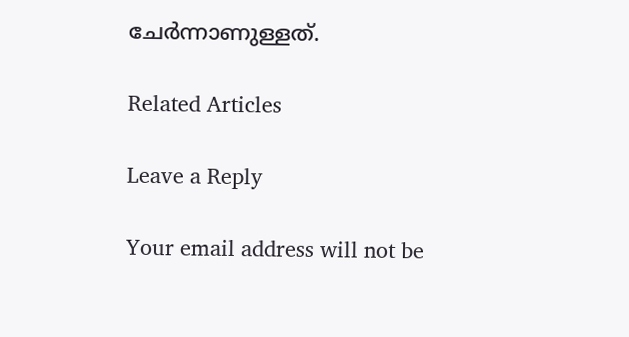ചേർന്നാണുള്ളത്.

Related Articles

Leave a Reply

Your email address will not be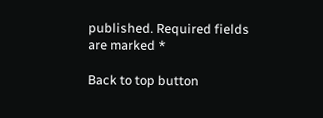published. Required fields are marked *

Back to top button